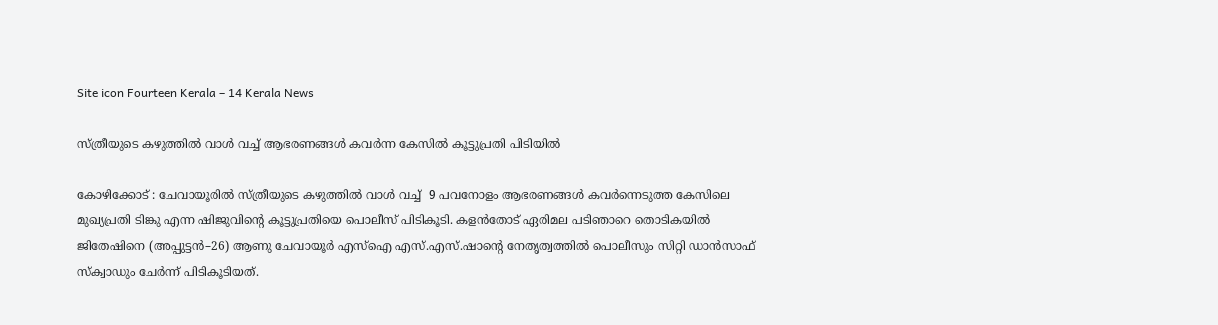Site icon Fourteen Kerala – 14 Kerala News

സ്ത്രീയുടെ കഴുത്തിൽ വാൾ വച്ച് ആഭരണങ്ങൾ കവർന്ന കേസിൽ കൂട്ടുപ്രതി പിടിയിൽ

കോഴിക്കോട് : ചേവായൂരിൽ സ്ത്രീയുടെ കഴുത്തിൽ വാൾ വച്ച്  9 പവനോളം ആഭരണങ്ങൾ കവർന്നെടുത്ത കേസിലെ മുഖ്യപ്രതി ടിങ്കു എന്ന ഷിജുവിന്റെ കൂട്ടുപ്രതിയെ പൊലീസ് പിടികൂടി. കളൻതോട് ഏരിമല പടിഞാറെ തൊടികയിൽ ജിതേഷിനെ (അപ്പുട്ടൻ–26) ആണു ചേവായൂർ എസ്ഐ എസ്.എസ്.ഷാന്റെ നേതൃത്വത്തിൽ പൊലീസും സിറ്റി ഡാൻസാഫ് സ്ക്വാഡും ചേർന്ന് പിടികൂടിയത്.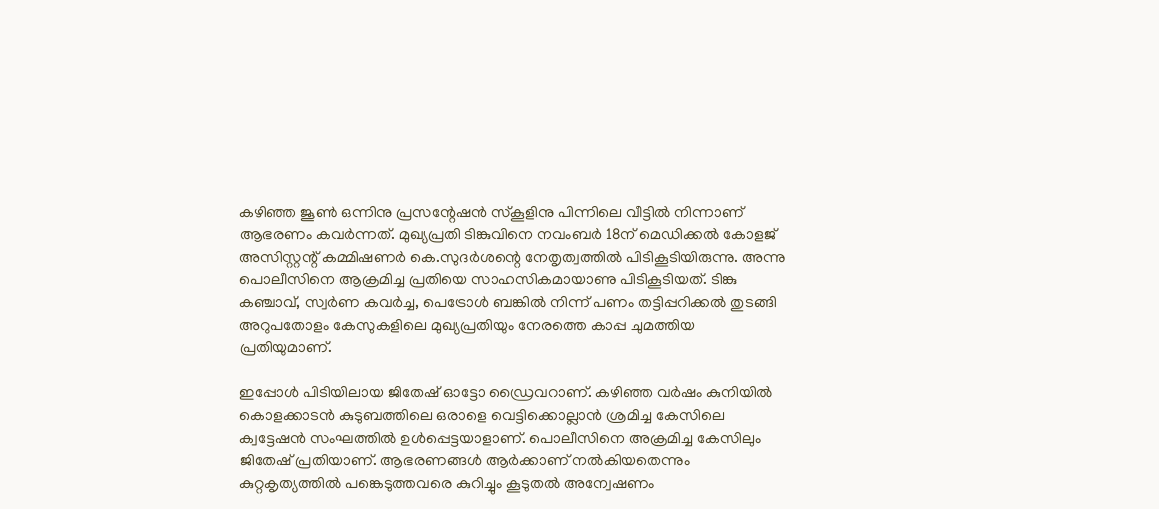കഴിഞ്ഞ ജൂൺ ഒന്നിനു പ്രസന്റേഷൻ സ്കൂളിനു പിന്നിലെ വീട്ടിൽ നിന്നാണ് ആഭരണം കവർന്നത്. മുഖ്യപ്രതി ടിങ്കുവിനെ നവംബർ 18ന് മെഡിക്കൽ കോളജ് അസിസ്റ്റന്റ് കമ്മിഷണർ കെ.സുദർശന്റെ നേതൃത്വത്തിൽ പിടികൂടിയിരുന്നു. അന്നു പൊലീസിനെ ആക്രമിച്ച പ്രതിയെ സാഹസികമായാണു പിടികൂടിയത്. ടിങ്കു കഞ്ചാവ്, സ്വർണ കവർച്ച, പെട്രോൾ ബങ്കിൽ നിന്ന് പണം തട്ടിപ്പറിക്കൽ തുടങ്ങി അറുപതോളം കേസുകളിലെ മുഖ്യപ്രതിയും നേരത്തെ കാപ്പ ചുമത്തിയ പ്രതിയുമാണ്.

ഇപ്പോൾ പിടിയിലായ ജിതേഷ് ഓട്ടോ ഡ്രൈവറാണ്. കഴിഞ്ഞ വർഷം കുനിയിൽ കൊളക്കാടൻ കുടുബത്തിലെ ഒരാളെ വെട്ടിക്കൊല്ലാൻ ശ്രമിച്ച കേസിലെ ക്വട്ടേഷൻ സംഘത്തിൽ ഉൾപ്പെട്ടയാളാണ്. പൊലീസിനെ അക്രമിച്ച കേസിലും ജിതേഷ് പ്രതിയാണ്. ആഭരണങ്ങൾ ആർക്കാണ് നൽകിയതെന്നും കുറ്റകൃത്യത്തിൽ പങ്കെടുത്തവരെ കുറിച്ചും കൂടുതൽ അന്വേഷണം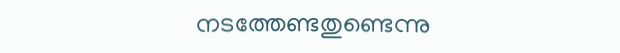നടത്തേണ്ടതുണ്ടെന്നു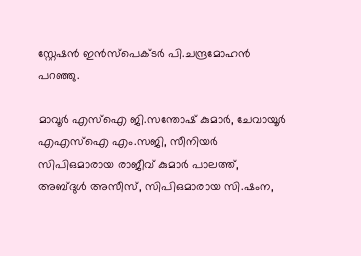സ്റ്റേഷൻ ഇൻസ്പെക്ടർ പി.ചന്ദ്രമോഹൻ പറഞ്ഞു.

മാവൂർ എസ്ഐ ജി.സന്തോഷ് കുമാർ, ചേവായൂർ എഎസ്ഐ എം.സജി, സീനിയർ സിപിഒമാരായ രാജീവ് കുമാർ പാലത്ത്,  അബ്ദുൾ അസീസ്, സിപിഒമാരായ സി.ഷംന,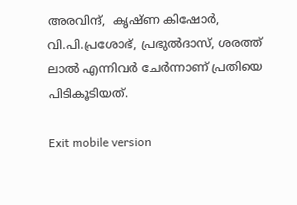അരവിന്ദ്,  കൃഷ്ണ കിഷോർ, വി.പി.പ്രശോഭ്, പ്രഭുൽദാസ്, ശരത്ത് ലാൽ എന്നിവർ ചേർന്നാണ് പ്രതിയെ പിടികൂടിയത്.

Exit mobile version